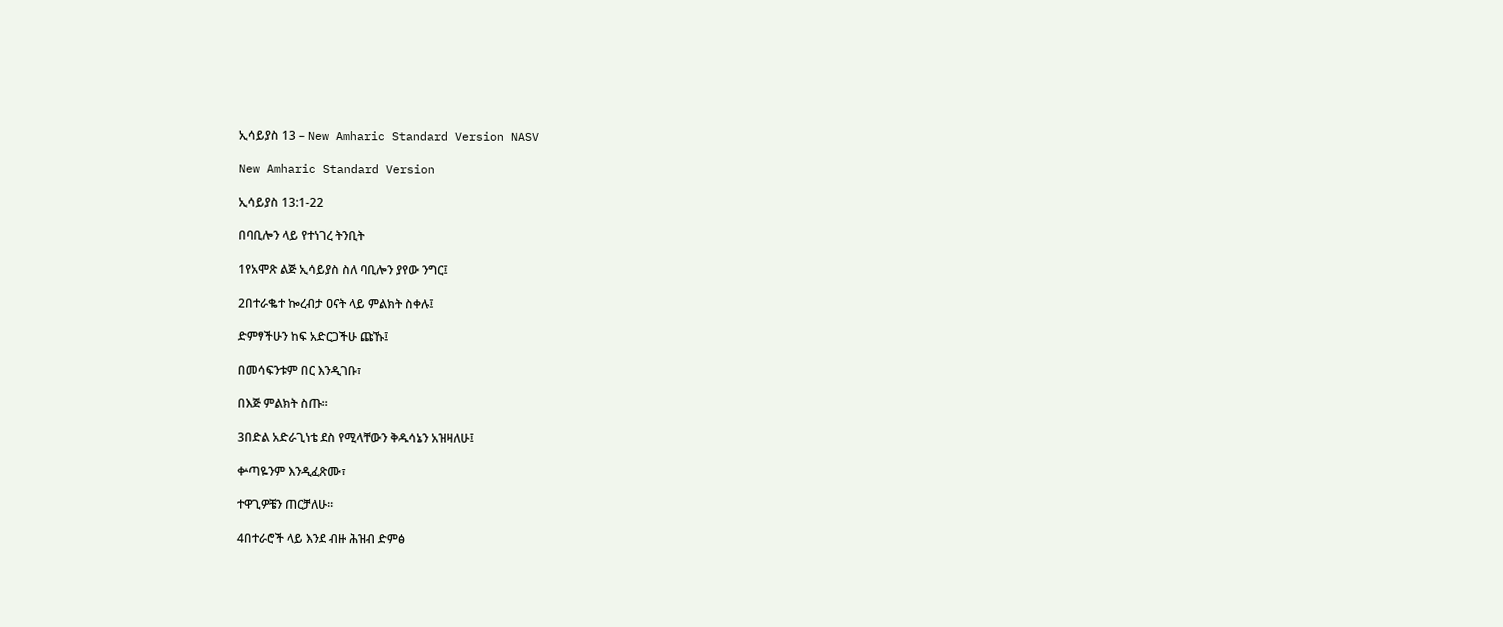ኢሳይያስ 13 – New Amharic Standard Version NASV

New Amharic Standard Version

ኢሳይያስ 13:1-22

በባቢሎን ላይ የተነገረ ትንቢት

1የአሞጽ ልጅ ኢሳይያስ ስለ ባቢሎን ያየው ንግር፤

2በተራቈተ ኰረብታ ዐናት ላይ ምልክት ስቀሉ፤

ድምፃችሁን ከፍ አድርጋችሁ ጩኹ፤

በመሳፍንቱም በር እንዲገቡ፣

በእጅ ምልክት ስጡ።

3በድል አድራጊነቴ ደስ የሚላቸውን ቅዱሳኔን አዝዛለሁ፤

ቍጣዬንም እንዲፈጽሙ፣

ተዋጊዎቼን ጠርቻለሁ።

4በተራሮች ላይ እንደ ብዙ ሕዝብ ድምፅ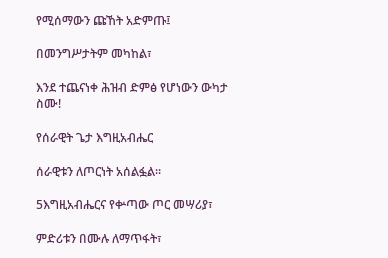የሚሰማውን ጩኸት አድምጡ፤

በመንግሥታትም መካከል፣

እንደ ተጨናነቀ ሕዝብ ድምፅ የሆነውን ውካታ ስሙ!

የሰራዊት ጌታ እግዚአብሔር

ሰራዊቱን ለጦርነት አሰልፏል።

5እግዚአብሔርና የቍጣው ጦር መሣሪያ፣

ምድሪቱን በሙሉ ለማጥፋት፣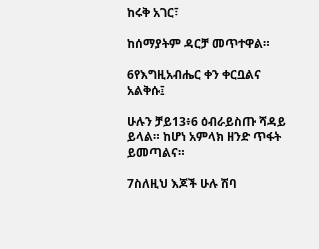ከሩቅ አገር፣

ከሰማያትም ዳርቻ መጥተዋል።

6የእግዚአብሔር ቀን ቀርቧልና አልቅሱ፤

ሁሉን ቻይ13፥6 ዕብራይስጡ ሻዳይ ይላል። ከሆነ አምላክ ዘንድ ጥፋት ይመጣልና።

7ስለዚህ እጆች ሁሉ ሽባ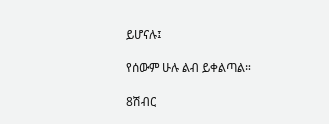ይሆናሉ፤

የሰውም ሁሉ ልብ ይቀልጣል።

8ሽብር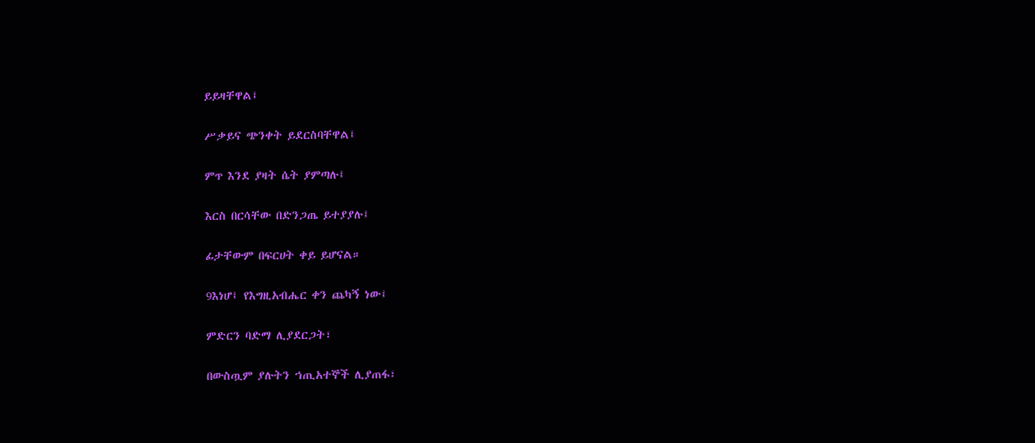ይይዛቸዋል፤

ሥቃይና ጭንቀት ይደርስባቸዋል፤

ምጥ እንደ ያዛት ሴት ያምጣሉ፤

እርስ በርሳቸው በድንጋጤ ይተያያሉ፤

ፊታቸውም በፍርሀት ቀይ ይሆናል።

9እነሆ፤ የእግዚአብሔር ቀን ጨካኝ ነው፤

ምድርን ባድማ ሊያደርጋት፣

በውስጧም ያሉትን ኀጢአተኞች ሊያጠፋ፣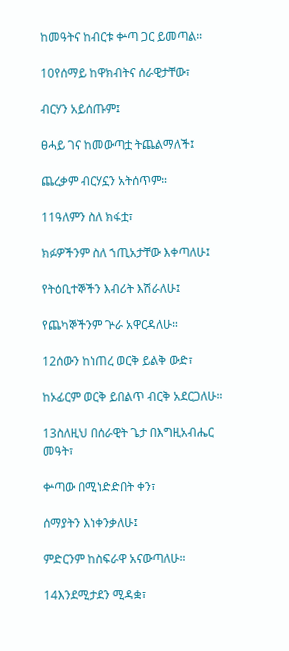ከመዓትና ከብርቱ ቍጣ ጋር ይመጣል።

10የሰማይ ከዋክብትና ሰራዊታቸው፣

ብርሃን አይሰጡም፤

ፀሓይ ገና ከመውጣቷ ትጨልማለች፤

ጨረቃም ብርሃኗን አትሰጥም።

11ዓለምን ስለ ክፋቷ፣

ክፉዎችንም ስለ ኀጢአታቸው እቀጣለሁ፤

የትዕቢተኞችን እብሪት እሽራለሁ፤

የጨካኞችንም ጕራ አዋርዳለሁ።

12ሰውን ከነጠረ ወርቅ ይልቅ ውድ፣

ከኦፊርም ወርቅ ይበልጥ ብርቅ አደርጋለሁ።

13ስለዚህ በሰራዊት ጌታ በእግዚአብሔር መዓት፣

ቍጣው በሚነድድበት ቀን፣

ሰማያትን እነቀንቃለሁ፤

ምድርንም ከስፍራዋ አናውጣለሁ።

14እንደሚታደን ሚዳቋ፣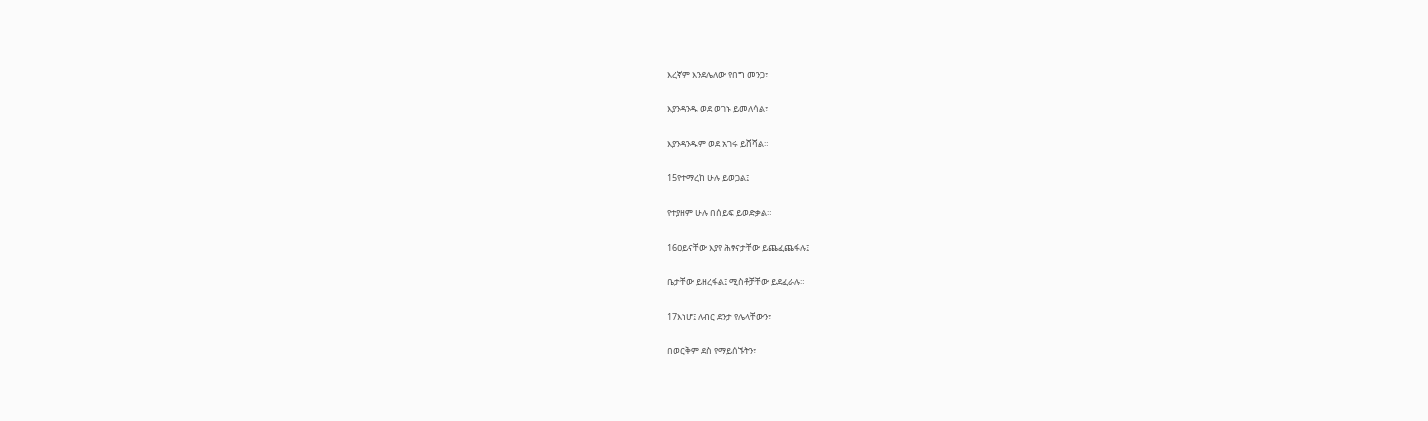እረኛም እንደሌለው የበግ መንጋ፣

እያንዳንዱ ወደ ወገኑ ይመለሳል፣

እያንዳንዱም ወደ አገሩ ይሸሻል።

15የተማረከ ሁሉ ይወጋል፤

የተያዘም ሁሉ በሰይፍ ይወድቃል።

16ዐይናቸው እያየ ሕፃናታቸው ይጨፈጨፋሉ፤

ቤታቸው ይዘረፋል፤ ሚስቶቻቸው ይደፈራሉ።

17እነሆ፤ ለብር ደንታ የሌላቸውን፣

በወርቅም ደስ የማይሰኙትን፣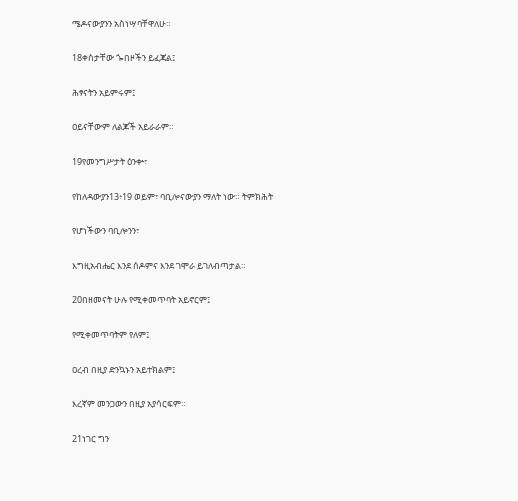ሜዶናውያንን አስነሣባቸዋለሁ።

18ቀስታቸው ጐበዞችን ይፈጃል፤

ሕፃናትን አይምሩም፤

ዐይናቸውም ለልጆች አይራራም።

19የመንግሥታት ዕንቍ፣

የከለዳውያን13፥19 ወይም፣ ባቢሎናውያን ማለት ነው። ትምክሕት

የሆነችውን ባቢሎንን፣

እግዚአብሔር እንደ ሰዶምና እንደ ገሞራ ይገለብጣታል።

20በዘመናት ሁሉ የሚቀመጥባት አይኖርም፤

የሚቀመጥባትም የለም፤

ዐረብ በዚያ ድንኳኑን አይተክልም፤

እረኛም መንጋውን በዚያ አያሳርፍም።

21ነገር ግን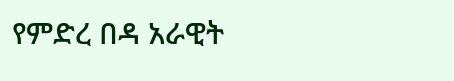የምድረ በዳ አራዊት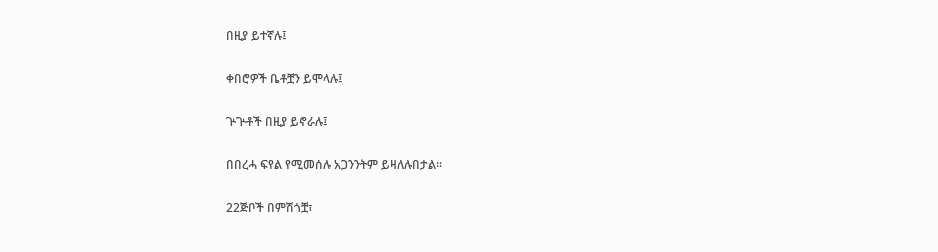በዚያ ይተኛሉ፤

ቀበሮዎች ቤቶቿን ይሞላሉ፤

ጕጕቶች በዚያ ይኖራሉ፤

በበረሓ ፍየል የሚመሰሉ አጋንንትም ይዛለሉበታል።

22ጅቦች በምሽጎቿ፣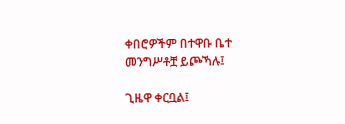ቀበሮዎችም በተዋቡ ቤተ መንግሥቶቿ ይጮኻሉ፤

ጊዜዋ ቀርቧል፤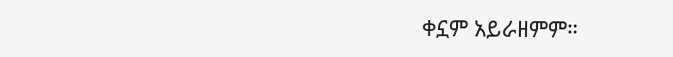ቀኗም አይራዘምም።